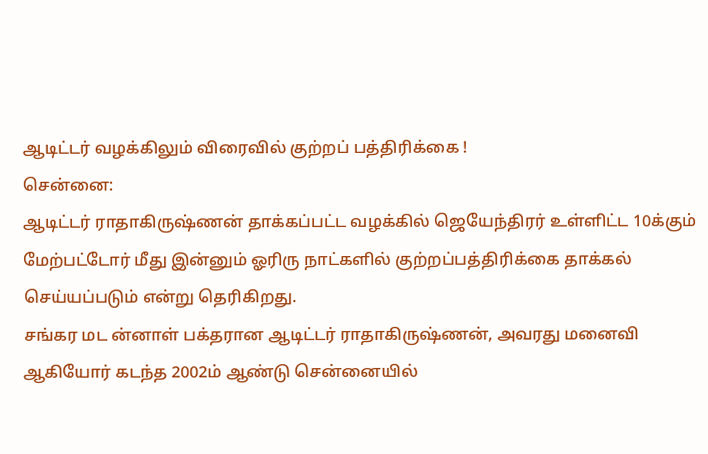ஆடிட்டர் வழக்கிலும் விரைவில் குற்றப் பத்திரிக்கை !
சென்னை:
ஆடிட்டர் ராதாகிருஷ்ணன் தாக்கப்பட்ட வழக்கில் ஜெயேந்திரர் உள்ளிட்ட 10க்கும் மேற்பட்டோர் மீது இன்னும் ஓரிரு நாட்களில் குற்றப்பத்திரிக்கை தாக்கல் செய்யப்படும் என்று தெரிகிறது.
சங்கர மட ன்னாள் பக்தரான ஆடிட்டர் ராதாகிருஷ்ணன், அவரது மனைவி ஆகியோர் கடந்த 2002ம் ஆண்டு சென்னையில்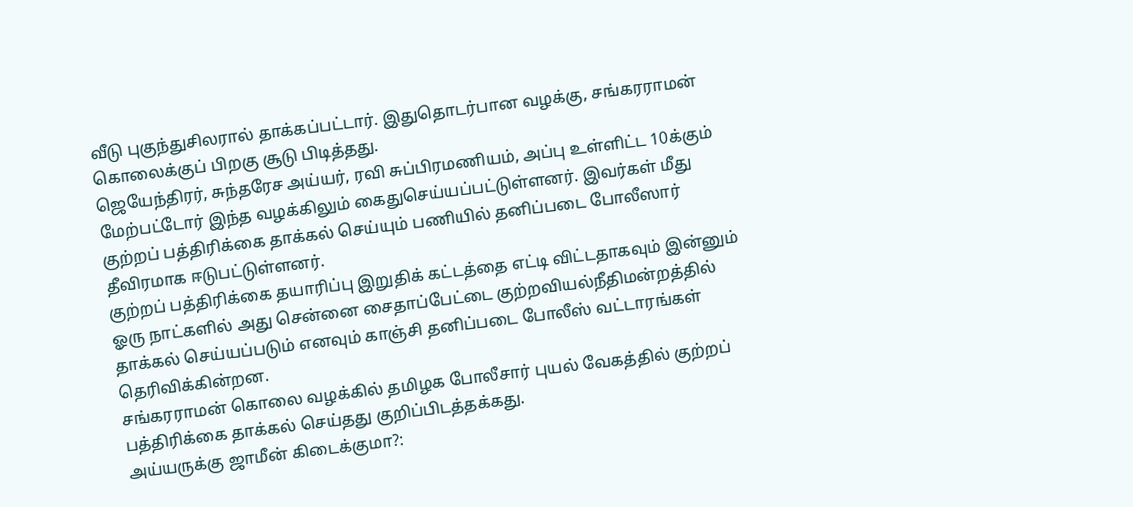வீடு புகுந்துசிலரால் தாக்கப்பட்டார். இதுதொடர்பான வழக்கு, சங்கரராமன் கொலைக்குப் பிறகு சூடு பிடித்தது.
ஜெயேந்திரர், சுந்தரேச அய்யர், ரவி சுப்பிரமணியம், அப்பு உள்ளிட்ட 10க்கும் மேற்பட்டோர் இந்த வழக்கிலும் கைதுசெய்யப்பட்டுள்ளனர். இவர்கள் மீது குற்றப் பத்திரிக்கை தாக்கல் செய்யும் பணியில் தனிப்படை போலீஸார் தீவிரமாக ஈடுபட்டுள்ளனர்.
குற்றப் பத்திரிக்கை தயாரிப்பு இறுதிக் கட்டத்தை எட்டி விட்டதாகவும் இன்னும் ஓரு நாட்களில் அது சென்னை சைதாப்பேட்டை குற்றவியல்நீதிமன்றத்தில் தாக்கல் செய்யப்படும் எனவும் காஞ்சி தனிப்படை போலீஸ் வட்டாரங்கள் தெரிவிக்கின்றன.
சங்கரராமன் கொலை வழக்கில் தமிழக போலீசார் புயல் வேகத்தில் குற்றப் பத்திரிக்கை தாக்கல் செய்தது குறிப்பிடத்தக்கது.
அய்யருக்கு ஜாமீன் கிடைக்குமா?: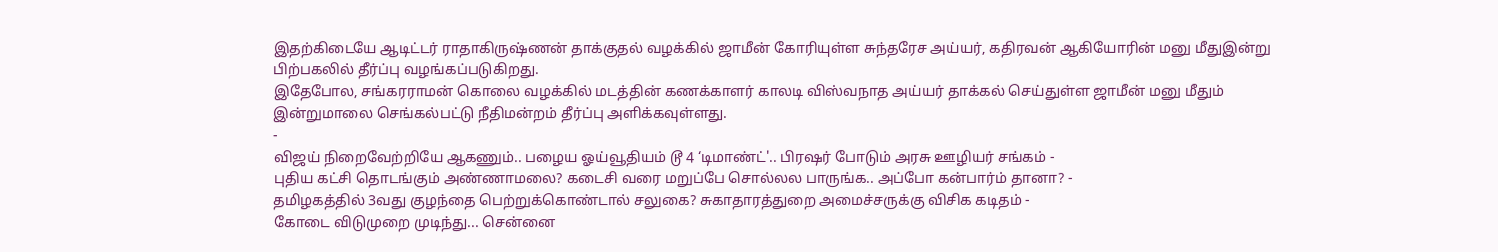இதற்கிடையே ஆடிட்டர் ராதாகிருஷ்ணன் தாக்குதல் வழக்கில் ஜாமீன் கோரியுள்ள சுந்தரேச அய்யர், கதிரவன் ஆகியோரின் மனு மீதுஇன்று பிற்பகலில் தீர்ப்பு வழங்கப்படுகிறது.
இதேபோல, சங்கரராமன் கொலை வழக்கில் மடத்தின் கணக்காளர் காலடி விஸ்வநாத அய்யர் தாக்கல் செய்துள்ள ஜாமீன் மனு மீதும் இன்றுமாலை செங்கல்பட்டு நீதிமன்றம் தீர்ப்பு அளிக்கவுள்ளது.
-
விஜய் நிறைவேற்றியே ஆகணும்.. பழைய ஓய்வூதியம் டூ 4 ‘டிமாண்ட்'.. பிரஷர் போடும் அரசு ஊழியர் சங்கம் -
புதிய கட்சி தொடங்கும் அண்ணாமலை? கடைசி வரை மறுப்பே சொல்லல பாருங்க.. அப்போ கன்பார்ம் தானா? -
தமிழகத்தில் 3வது குழந்தை பெற்றுக்கொண்டால் சலுகை? சுகாதாரத்துறை அமைச்சருக்கு விசிக கடிதம் -
கோடை விடுமுறை முடிந்து... சென்னை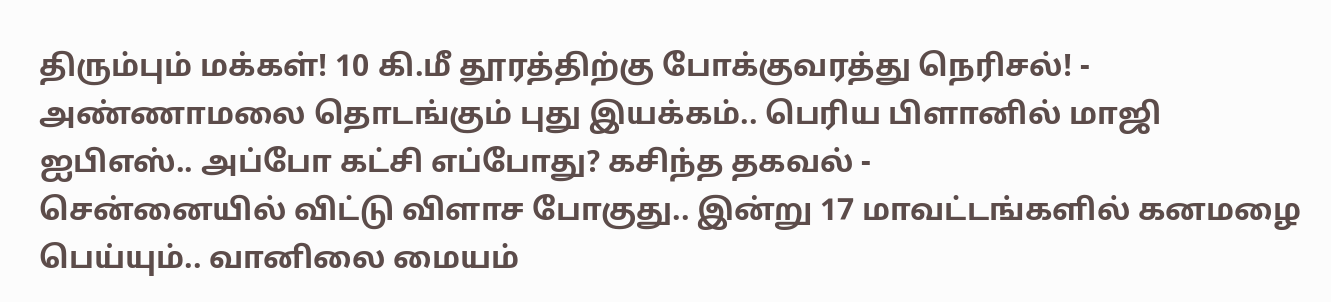திரும்பும் மக்கள்! 10 கி.மீ தூரத்திற்கு போக்குவரத்து நெரிசல்! -
அண்ணாமலை தொடங்கும் புது இயக்கம்.. பெரிய பிளானில் மாஜி ஐபிஎஸ்.. அப்போ கட்சி எப்போது? கசிந்த தகவல் -
சென்னையில் விட்டு விளாச போகுது.. இன்று 17 மாவட்டங்களில் கனமழை பெய்யும்.. வானிலை மையம்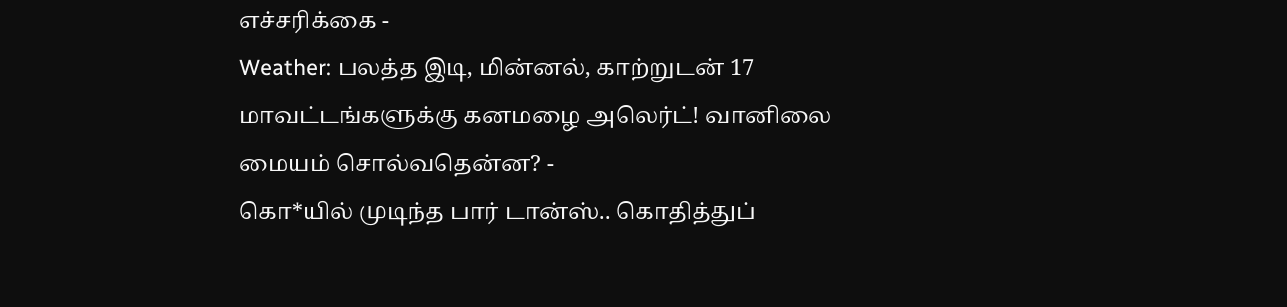எச்சரிக்கை -
Weather: பலத்த இடி, மின்னல், காற்றுடன் 17 மாவட்டங்களுக்கு கனமழை அலெர்ட்! வானிலை மையம் சொல்வதென்ன? -
கொ*யில் முடிந்த பார் டான்ஸ்.. கொதித்துப்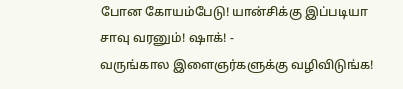போன கோயம்பேடு! யான்சிக்கு இப்படியா சாவு வரனும்! ஷாக்! -
வருங்கால இளைஞர்களுக்கு வழிவிடுங்க!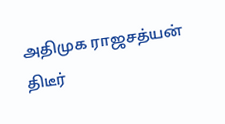அதிமுக ராஜசத்யன் திடீர்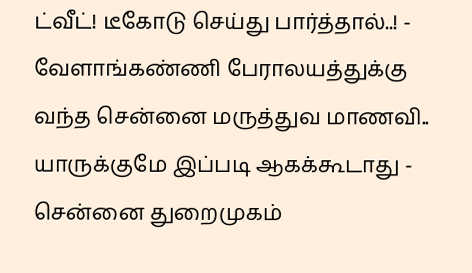ட்வீட்! டீகோடு செய்து பார்த்தால்..! -
வேளாங்கண்ணி பேராலயத்துக்கு வந்த சென்னை மருத்துவ மாணவி.. யாருக்குமே இப்படி ஆகக்கூடாது -
சென்னை துறைமுகம்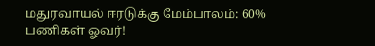மதுரவாயல் ஈரடுக்கு மேம்பாலம்: 60% பணிகள் ஓவர்!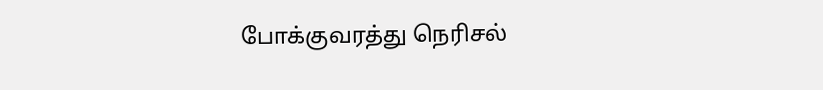போக்குவரத்து நெரிசல்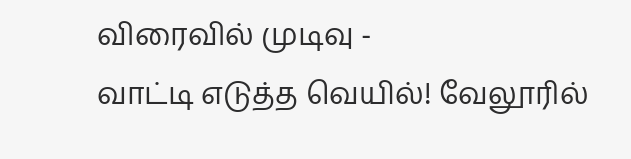விரைவில் முடிவு -
வாட்டி எடுத்த வெயில்! வேலூரில்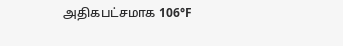அதிகபட்சமாக 106°F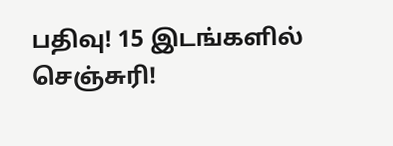பதிவு! 15 இடங்களில் செஞ்சுரி!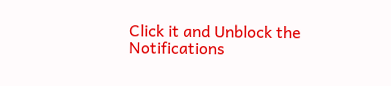Click it and Unblock the Notifications